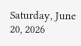Saturday, June 20, 2026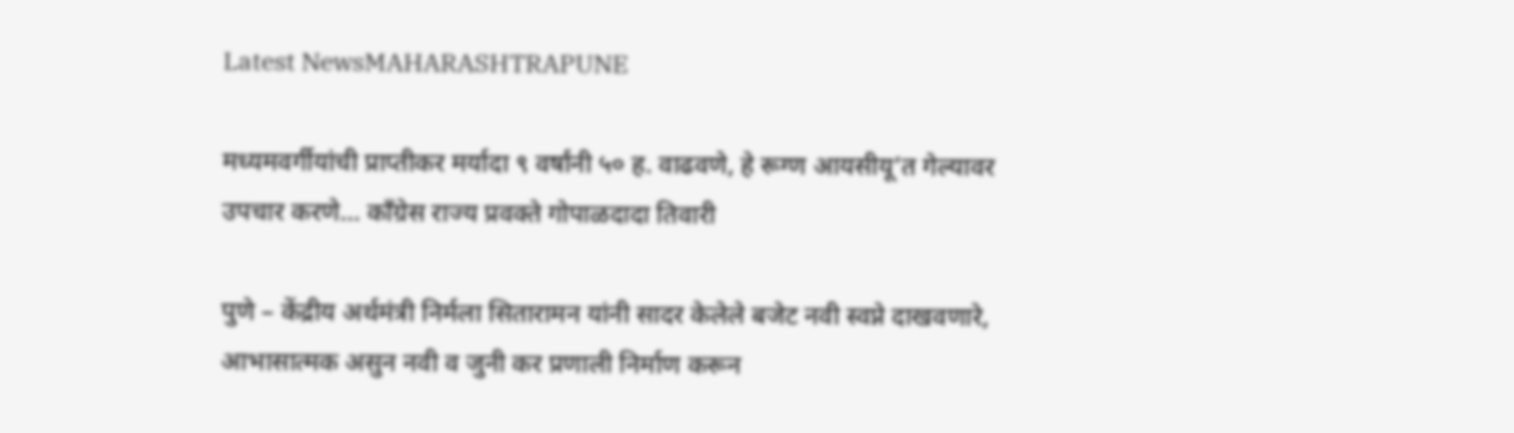Latest NewsMAHARASHTRAPUNE

मध्यमवर्गीयांची प्राप्तीकर मर्यादा ९ वर्षांनी ५० ह. वाढवणे, हे रूग्ण आयसीयू’त गेल्यावर उपचार करणे… काँग्रेस राज्य प्रवक्ते गोपाळदादा तिवारी

पुणे – केंद्रीय अर्थमंत्री निर्मला सितारामन यांनी सादर केलेले बजेट नवी स्वप्ने दाखवणारे, आभासात्मक असुन नवी व जुनी कर प्रणाली निर्माण करून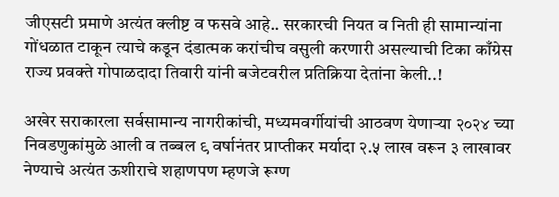जीएसटी प्रमाणे अत्यंत क्लीष्ट व फसवे आहे.. सरकारची नियत व निती ही सामान्यांना गोंधळात टाकून त्याचे कडून दंडात्मक करांचीच वसुली करणारी असल्याची टिका काँग्रेस राज्य प्रवक्ते गोपाळदादा तिवारी यांनी बजेटवरील प्रतिक्रिया देतांना केली..!

अखेर सराकारला सर्वसामान्य नागरीकांची, मध्यमवर्गीयांची आठवण येणाऱ्या २०२४ च्या निवडणुकांमुळे आली व तब्बल ९ वर्षानंतर प्राप्तीकर मर्यादा २.५ लाख वरून ३ लाखावर नेण्याचे अत्यंत ऊशीराचे शहाणपण म्हणजे रूग्ण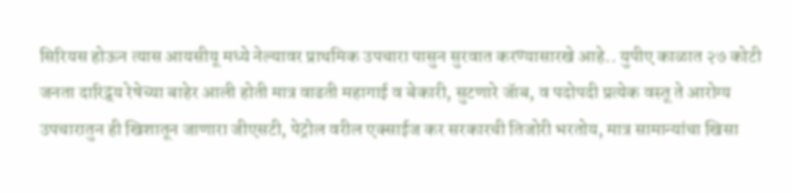सिरियस होऊन त्यास आयसीयू मध्ये नेल्यावर प्राथमिक उपचारा पासुन सुरवात करण्यासारखे आहे.. युपीए काळात २७ कोटी जनता दारिद्र्य रेषेच्या बाहेर आली होती मात्र वाढती महागाई व बेकारी, सुटणारे जॅाब, व पदोपदी प्रत्येक वस्तू ते आरोग्य उपचारातुन ही खिशातून जाणारा जीएसटी, पेट्रोल वरील एक्साईज कर सरकारची तिजोरी भरतोय, मात्र सामान्यांचा खिसा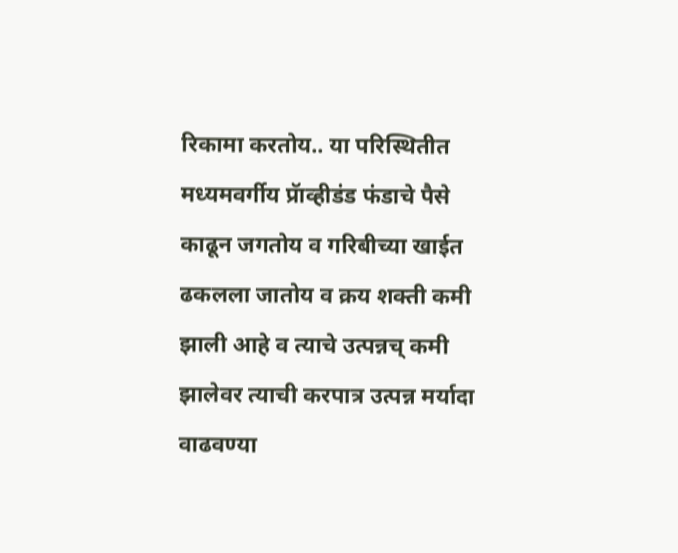रिकामा करतोय.. या परिस्थितीत मध्यमवर्गीय प्रॅाव्हीडंड फंडाचे पैसे काढून जगतोय व गरिबीच्या खाईत ढकलला जातोय व क्रय शक्ती कमी झाली आहे व त्याचे उत्पन्नच् कमी झालेवर त्याची करपात्र उत्पन्न मर्यादा वाढवण्या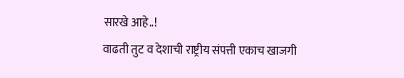सारखे आहे..!
वाढती तुट व देशाची राष्ट्रीय संपत्ती एकाच खाजगी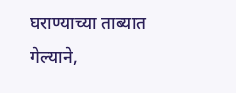घराण्याच्या ताब्यात गेल्याने,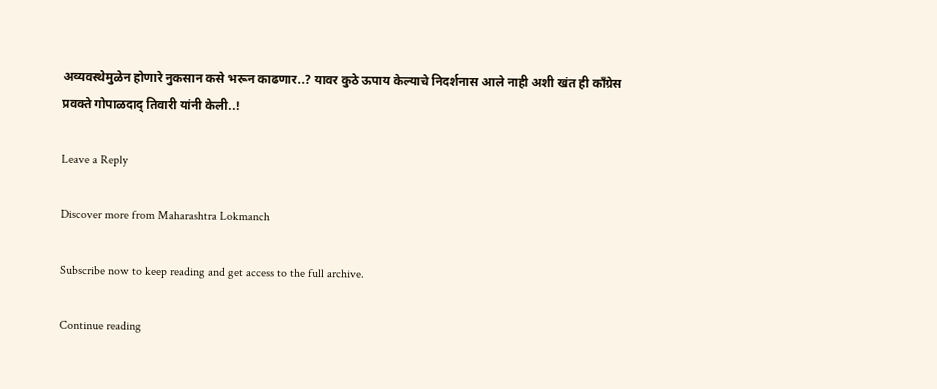अव्यवस्थेमुळेन होणारे नुकसान कसे भरून काढणार..? यावर कुठे ऊपाय केल्याचे निदर्शनास आले नाही अशी खंत ही काँग्रेस प्रवक्ते गोपाळदाद् तिवारी यांनी केली..!

Leave a Reply

Discover more from Maharashtra Lokmanch

Subscribe now to keep reading and get access to the full archive.

Continue reading